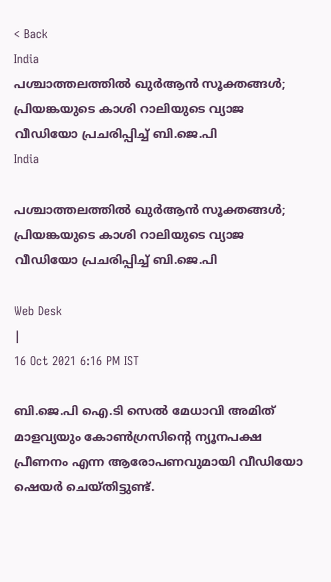< Back
India
പശ്ചാത്തലത്തിൽ ഖുർആൻ സൂക്തങ്ങൾ; പ്രിയങ്കയുടെ കാശി റാലിയുടെ വ്യാജ വീഡിയോ പ്രചരിപ്പിച്ച് ബി.ജെ.പി
India

പശ്ചാത്തലത്തിൽ ഖുർആൻ സൂക്തങ്ങൾ; പ്രിയങ്കയുടെ കാശി റാലിയുടെ വ്യാജ വീഡിയോ പ്രചരിപ്പിച്ച് ബി.ജെ.പി

Web Desk
|
16 Oct 2021 6:16 PM IST

ബി.ജെ.പി ഐ.ടി സെൽ മേധാവി അമിത് മാളവ്യയും കോൺഗ്രസിന്റെ ന്യൂനപക്ഷ പ്രീണനം എന്ന ആരോപണവുമായി വീഡിയോ ഷെയർ ചെയ്തിട്ടുണ്ട്.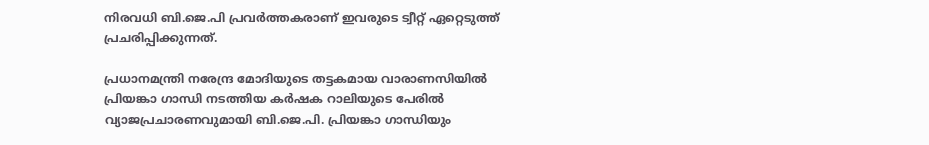നിരവധി ബി.ജെ.പി പ്രവർത്തകരാണ് ഇവരുടെ ട്വീറ്റ് ഏറ്റെടുത്ത് പ്രചരിപ്പിക്കുന്നത്.

പ്രധാനമന്ത്രി നരേന്ദ്ര മോദിയുടെ തട്ടകമായ വാരാണസിയിൽ പ്രിയങ്കാ ഗാന്ധി നടത്തിയ കർഷക റാലിയുടെ പേരിൽ വ്യാജപ്രചാരണവുമായി ബി.ജെ.പി. പ്രിയങ്കാ ഗാന്ധിയും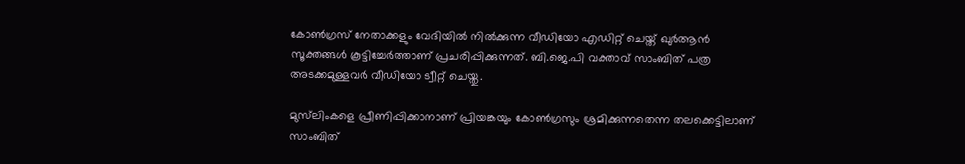കോൺഗ്രസ് നേതാക്കളും വേദിയിൽ നിൽക്കുന്ന വീഡിയോ എഡിറ്റ് ചെയ്ത് ഖുർആൻ സൂക്തങ്ങൾ കൂട്ടിച്ചേർത്താണ് പ്രചരിപ്പിക്കുന്നത്. ബി.ജെ.പി വക്താവ് സാംബിത് പത്ര അടക്കമുള്ളവർ വീഡിയോ ട്വീറ്റ് ചെയ്തു.

മുസ്‌ലിംകളെ പ്രീണിപ്പിക്കാനാണ് പ്രിയങ്കയും കോൺഗ്രസും ശ്രമിക്കുന്നതെന്ന തലക്കെട്ടിലാണ് സാംബിത്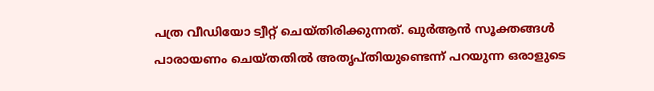പത്ര വീഡിയോ ട്വീറ്റ് ചെയ്തിരിക്കുന്നത്. ഖുർആൻ സൂക്തങ്ങൾ പാരായണം ചെയ്തതിൽ അതൃപ്തിയുണ്ടെന്ന് പറയുന്ന ഒരാളുടെ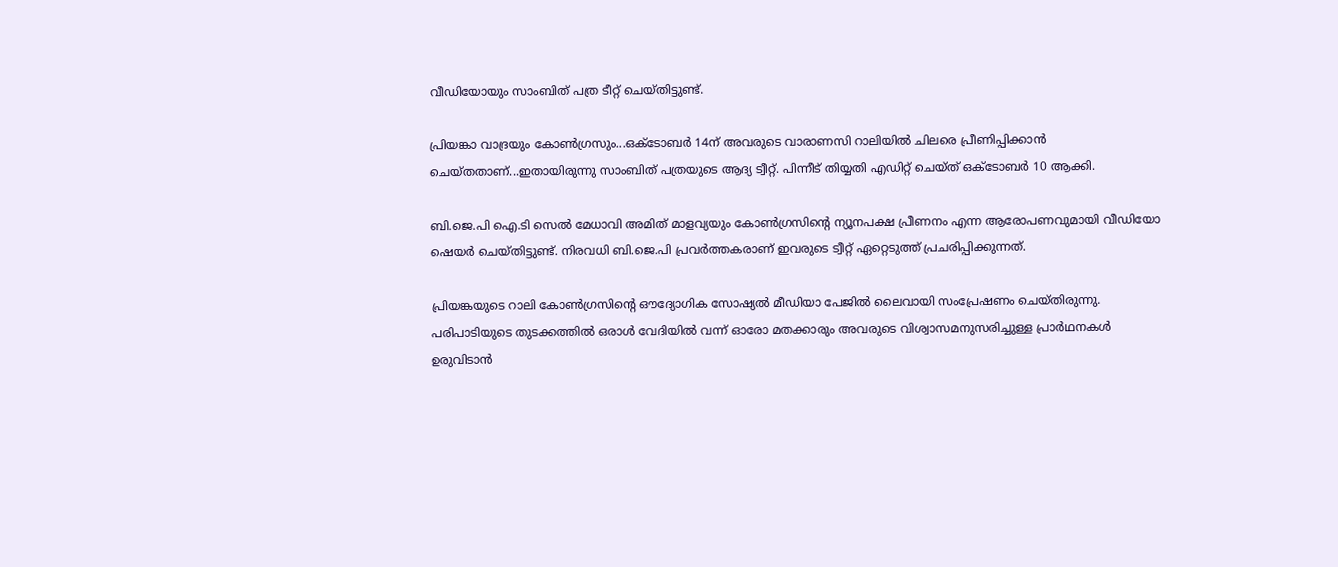വീഡിയോയും സാംബിത് പത്ര ടീറ്റ് ചെയ്തിട്ടുണ്ട്.

പ്രിയങ്കാ വാദ്രയും കോൺഗ്രസും...ഒക്‌ടോബർ 14ന് അവരുടെ വാരാണസി റാലിയിൽ ചിലരെ പ്രീണിപ്പിക്കാൻ ചെയ്തതാണ്...ഇതായിരുന്നു സാംബിത് പത്രയുടെ ആദ്യ ട്വീറ്റ്. പിന്നീട് തിയ്യതി എഡിറ്റ് ചെയ്ത് ഒക്‌ടോബർ 10 ആക്കി.

ബി.ജെ.പി ഐ.ടി സെൽ മേധാവി അമിത് മാളവ്യയും കോൺഗ്രസിന്റെ ന്യൂനപക്ഷ പ്രീണനം എന്ന ആരോപണവുമായി വീഡിയോ ഷെയർ ചെയ്തിട്ടുണ്ട്. നിരവധി ബി.ജെ.പി പ്രവർത്തകരാണ് ഇവരുടെ ട്വീറ്റ് ഏറ്റെടുത്ത് പ്രചരിപ്പിക്കുന്നത്.

പ്രിയങ്കയുടെ റാലി കോൺഗ്രസിന്റെ ഔദ്യോഗിക സോഷ്യൽ മീഡിയാ പേജിൽ ലൈവായി സംപ്രേഷണം ചെയ്തിരുന്നു. പരിപാടിയുടെ തുടക്കത്തിൽ ഒരാൾ വേദിയിൽ വന്ന് ഓരോ മതക്കാരും അവരുടെ വിശ്വാസമനുസരിച്ചുള്ള പ്രാർഥനകൾ ഉരുവിടാൻ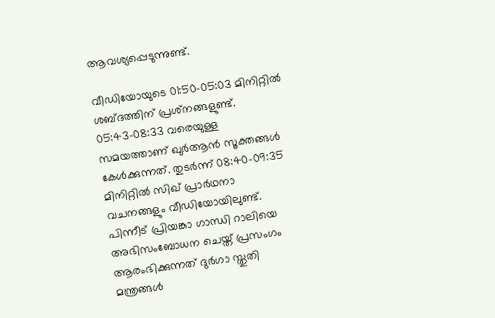ആവശ്യപ്പെടുന്നുണ്ട്.

വീഡിയോയുടെ 01:50-05:03 മിനിറ്റിൽ ശബ്ദത്തിന് പ്രശ്‌നങ്ങളുണ്ട്. 05:43-08:33 വരെയുള്ള സമയത്താണ് ഖുർആൻ സൂക്തങ്ങൾ കേൾക്കുന്നത്. തുടർന്ന് 08:40-09:35 മിനിറ്റിൽ സിഖ് പ്രാർഥനാ വചനങ്ങളും വീഡിയോയിലുണ്ട്. പിന്നീട് പ്രിയങ്കാ ഗാന്ധി റാലിയെ അഭിസംബോധന ചെയ്ത് പ്രസംഗം ആരംഭിക്കുന്നത് ദുർഗാ സ്തുതി മന്ത്രങ്ങൾ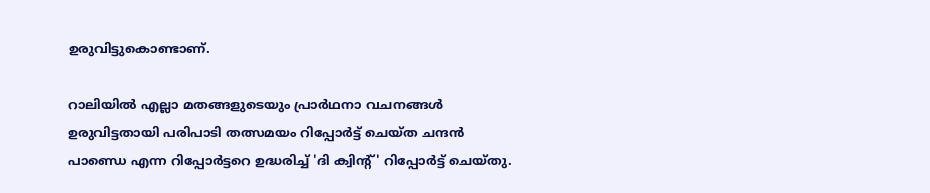ഉരുവിട്ടുകൊണ്ടാണ്.

റാലിയിൽ എല്ലാ മതങ്ങളുടെയും പ്രാർഥനാ വചനങ്ങൾ ഉരുവിട്ടതായി പരിപാടി തത്സമയം റിപ്പോർട്ട് ചെയ്ത ചന്ദൻ പാണ്ഡെ എന്ന റിപ്പോർട്ടറെ ഉദ്ധരിച്ച് 'ദി ക്വിന്റ്' റിപ്പോർട്ട് ചെയ്തു.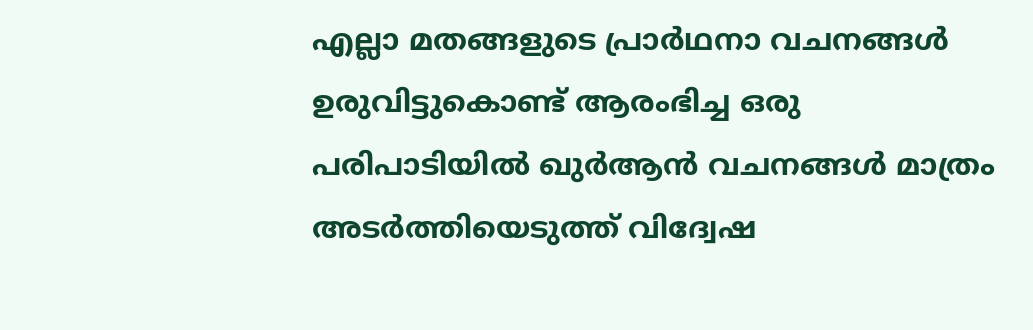എല്ലാ മതങ്ങളുടെ പ്രാർഥനാ വചനങ്ങൾ ഉരുവിട്ടുകൊണ്ട് ആരംഭിച്ച ഒരു പരിപാടിയിൽ ഖുർആൻ വചനങ്ങൾ മാത്രം അടർത്തിയെടുത്ത് വിദ്വേഷ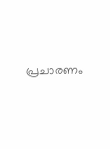പ്രചാരണം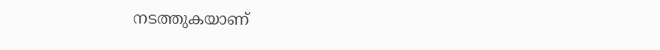നടത്തുകയാണ്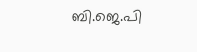ബി.ജെ.പി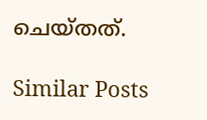ചെയ്തത്.

Similar Posts